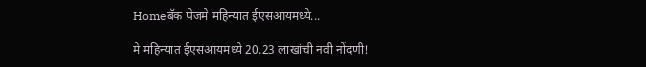Homeबॅक पेजमे महिन्यात ईएसआयमध्ये...

मे महिन्यात ईएसआयमध्ये 20.23 लाखांची नवी नोंदणी!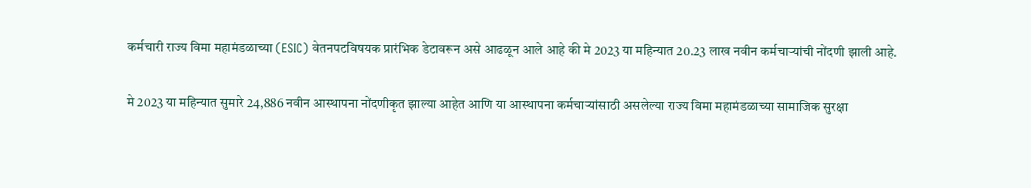कर्मचारी राज्य विमा महामंडळाच्या (ESIC) वेतनपटविषयक प्रारंभिक डेटावरून असे आढळून आले आहे की मे 2023 या महिन्यात 20.23 लाख नवीन कर्मचाऱ्यांची नोंदणी झाली आहे.

मे 2023 या महिन्यात सुमारे 24,886 नवीन आस्थापना नोंदणीकृत झाल्या आहेत आणि या आस्थापना कर्मचाऱ्यांसाठी असलेल्या राज्य विमा महामंडळाच्या सामाजिक सुरक्षा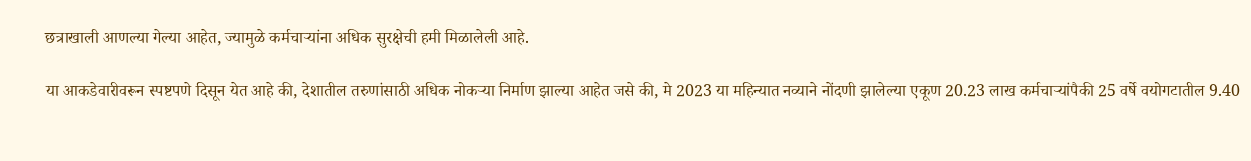छत्राखाली आणल्या गेल्या आहेत, ज्यामुळे कर्मचाऱ्यांना अधिक सुरक्षेची हमी मिळालेली आहे.

या आकडेवारीवरून स्पष्टपणे दिसून येत आहे की, देशातील तरुणांसाठी अधिक नोकऱ्या निर्माण झाल्या आहेत जसे की, मे 2023 या महिन्यात नव्याने नोंदणी झालेल्या एकूण 20.23 लाख कर्मचार्‍यांपैकी 25 वर्षे वयोगटातील 9.40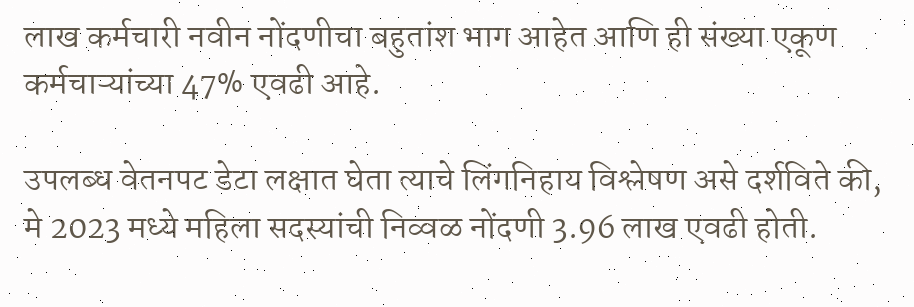लाख कर्मचारी नवीन नोंदणीचा बहुतांश भाग आहेत आणि ही संख्या एकूण कर्मचाऱ्यांच्या 47% एवढी आहे.

उपलब्ध वेतनपट डेटा लक्षात घेता त्याचे लिंगनिहाय विश्लेषण असे दर्शविते की, मे 2023 मध्ये महिला सदस्यांची निव्वळ नोंदणी 3.96 लाख एवढी होती.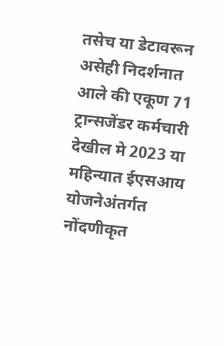तसेच या डेटावरून असेही निदर्शनात आले की एकूण 71 ट्रान्सजेंडर कर्मचारी देखील मे 2023 या महिन्यात ईएसआय योजनेअंतर्गत नोंदणीकृत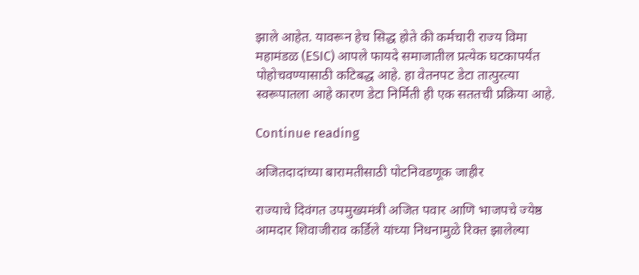झाले आहेत. यावरून हेच सिद्ध होते की कर्मचारी राज्य विमा महामंडळ (ESIC) आपले फायदे समाजातील प्रत्येक घटकापर्यंत पोहोचवण्यासाठी कटिबद्ध आहे. हा वेतनपट डेटा तात्पुरत्या स्वरूपातला आहे कारण डेटा निर्मिती ही एक सततची प्रक्रिया आहे.

Continue reading

अजितदादांच्या बारामतीसाठी पोटनिवडणूक जाहीर

राज्याचे दिवंगत उपमुख्यमंत्री अजित पवार आणि भाजपचे ज्येष्ठ आमदार शिवाजीराव कर्डिले यांच्या निधनामुळे रिक्त झालेल्या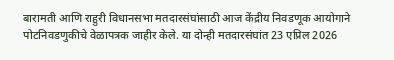बारामती आणि राहुरी विधानसभा मतदारसंघांसाठी आज केंद्रीय निवडणूक आयोगाने पोटनिवडणुकीचे वेळापत्रक जाहीर केले. या दोन्ही मतदारसंघांत 23 एप्रिल 2026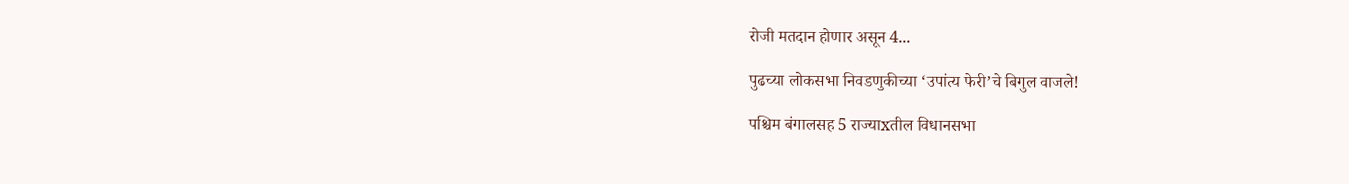रोजी मतदान होणार असून 4...

पुढच्या लोकसभा निवडणुकीच्या ‘उपांत्य फेरी’चे बिगुल वाजले!

पश्चिम बंगालसह 5 राज्याxतील विधानसभा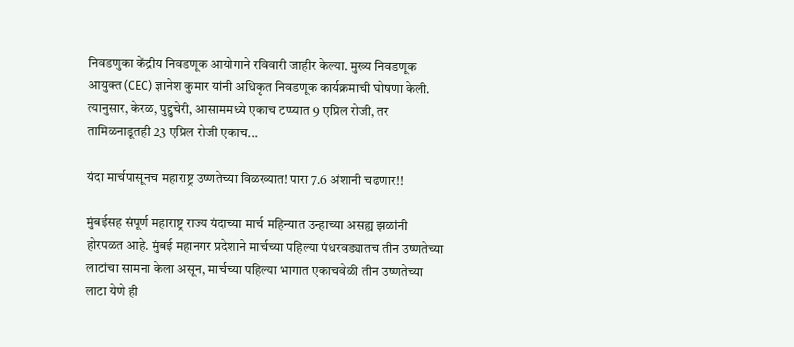निवडणुका केंद्रीय निवडणूक आयोगाने रविवारी जाहीर केल्या. मुख्य निवडणूक आयुक्त (CEC) ज्ञानेश कुमार यांनी अधिकृत निवडणूक कार्यक्रमाची घोषणा केली. त्यानुसार, केरळ, पुद्दुचेरी, आसाममध्ये एकाच टप्प्यात 9 एप्रिल रोजी, तर तामिळनाडूतही 23 एप्रिल रोजी एकाच...

यंदा मार्चपासूनच महाराष्ट्र उष्णतेच्या विळख्यात! पारा 7.6 अंशानी चढणार!!

मुंबईसह संपूर्ण महाराष्ट्र राज्य यंदाच्या मार्च महिन्यात उन्हाच्या असह्य झळांनी होरपळत आहे. मुंबई महानगर प्रदेशाने मार्चच्या पहिल्या पंधरवड्यातच तीन उष्णतेच्या लाटांचा सामना केला असून, मार्चच्या पहिल्या भागात एकाचवेळी तीन उष्णतेच्या लाटा येणे ही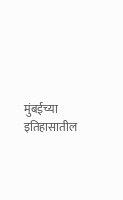मुंबईच्या इतिहासातील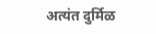अत्यंत दुर्मिळ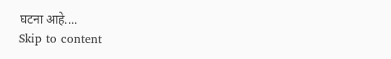घटना आहे....
Skip to content